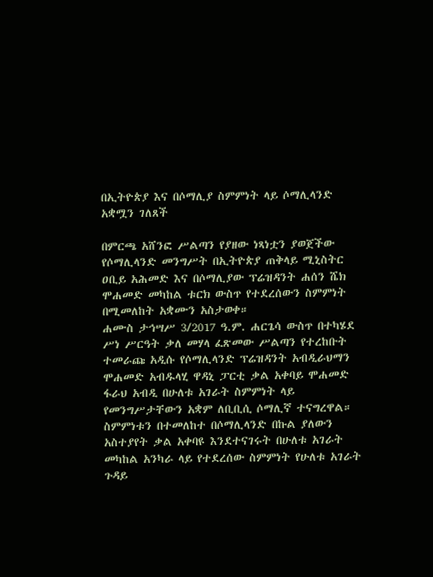በኢትዮጵያ እና በሶማሊያ ስምምነት ላይ ሶማሊላንድ አቋሟን ገለጸች

በምርጫ አሸንፎ ሥልጣን የያዘው ነጻነቷን ያወጀችው የሶማሊላንድ መንግሥት በኢትዮጵያ ጠቅላይ ሚኒስትር ዐቢይ አሕመድ እና በሶማሊያው ፕሬዝዳንት ሐሰን ሼክ ሞሐመድ መካከል ቱርክ ውስጥ የተደረሰውን ስምምነት በሚመለከት አቋሙን አስታወቀ።
ሐሙስ ታኅሣሥ 3/2017 ዓ.ም. ሐርጌሳ ውስጥ በተካሄደ ሥነ ሥርዓት ቃለ መሃላ ፈጽመው ሥልጣን የተረከቡት ተመራጩ አዲሱ የሶማሊላንድ ፕሬዝዳንት አብዲራህማን ሞሐመድ አብዱላሂ ዋዳኒ ፓርቲ ቃል አቀባይ ሞሐመድ ፋራህ አብዲ በሁለቱ አገራት ስምምነት ላይ የመንግሥታቸውን አቋም ለቢቢሲ ሶማሊኛ ተናግረዋል።
ስምምነቱን በተመለከተ በሶማሊላንድ በኩል ያለውን አስተያየት ቃል አቀባዩ እንደተናገሩት በሁለቱ አገራት መካከል አንካራ ላይ የተደረሰው ስምምነት የሁለቱ አገራት ጉዳይ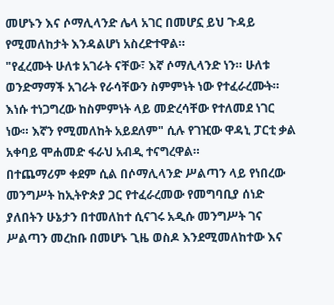መሆኑን እና ሶማሊላንድ ሌላ አገር በመሆኗ ይህ ጉዳይ የሚመለከታት እንዳልሆነ አስረድተዋል።
"የፈረሙት ሁለቱ አገራት ናቸው፣ እኛ ሶማሊላንድ ነን። ሁለቱ ወንድማማች አገራት የራሳቸውን ስምምነት ነው የተፈራረሙት። እነሱ ተነጋግረው ከስምምነት ላይ መድረሳቸው የተለመደ ነገር ነው። እኛን የሚመለከት አይደለም" ሲሉ የገዢው ዋዳኒ ፓርቲ ቃል አቀባይ ሞሐመድ ፋራህ አብዲ ተናግረዋል።
በተጨማሪም ቀደም ሲል በሶማሊላንድ ሥልጣን ላይ የነበረው መንግሥት ከኢትዮጵያ ጋር የተፈራረመው የመግባቢያ ሰነድ ያለበትን ሁኔታን በተመለከተ ሲናገሩ አዲሱ መንግሥት ገና ሥልጣን መረከቡ በመሆኑ ጊዜ ወስዶ እንደሚመለከተው እና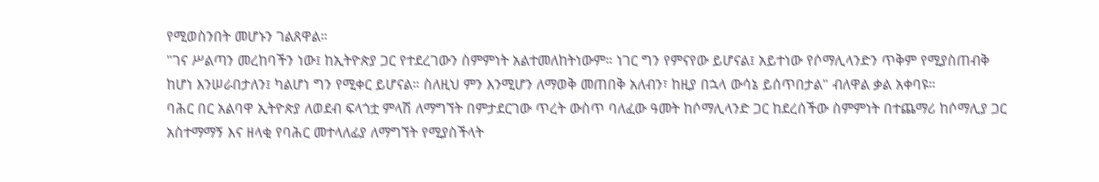የሚወስንበት መሆኑን ገልጸዋል።
"ገና ሥልጣን መረከባችን ነው፤ ከኢትዮጵያ ጋር የተደረገውን ስምምነት አልተመለከትነውም። ነገር ግን የምናየው ይሆናል፤ አይተነው የሶማሊላንድን ጥቅም የሚያስጠብቅ ከሆነ እንሠራበታለን፤ ካልሆነ ግን የሚቀር ይሆናል። ስለዚህ ምን እንሚሆን ለማወቅ መጠበቅ አለብን፣ ከዚያ በኋላ ውሳኔ ይሰጥበታል" ብለዋል ቃል አቀባዩ።
ባሕር በር አልባዋ ኢትዮጵያ ለወደብ ፍላጎቷ ምላሽ ለማግኘት በምታደርገው ጥረት ውስጥ ባለፈው ዓመት ከሶማሊላንድ ጋር ከደረሰችው ስምምነት በተጨማሪ ከሶማሊያ ጋር አስተማማኝ እና ዘላቂ የባሕር መተላለፊያ ለማግኘት የሚያስችላት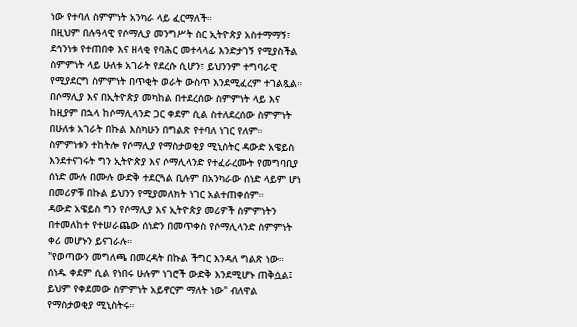ነው የተባለ ስምምነት አንካራ ላይ ፈርማለች።
በዚህም በሉዓላዊ የሶማሊያ መንግሥት ስር ኢትዮጵያ አስተማማኝ፣ ደኅንነቱ የተጠበቀ እና ዘላቂ የባሕር መተላላፊ እንድታገኝ የሚያስችል ስምምነት ላይ ሁለቱ አገራት የደረሱ ሲሆን፣ ይህንንም ተግባራዊ የሚያደርግ ስምምነት በጥቂት ወራት ውስጥ እንደሚፈረም ተገልጿል።
በሶማሊያ እና በኢትዮጵያ መካከል በተደረሰው ስምምነት ላይ እና ከዚያም በኋላ ከሶማሊላንድ ጋር ቀደም ሲል ስተለደረሰው ስምምነት በሁለቱ አገራት በኩል እስካሁን በግልጽ የተባለ ነገር የለም።
ስምምነቱን ተከትሎ የሶማሊያ የማስታወቂያ ሚኒስትር ዳውድ አዌይስ እንደተናገሩት ግን ኢትዮጵያ እና ሶማሊላንድ የተፈራረሙት የመግባቢያ ሰነድ ሙሉ በሙሉ ውድቅ ተደርጓል ቢሉም በአንካራው ሰነድ ላይም ሆነ በመሪዎቹ በኩል ይህንን የሚያመለክት ነገር አልተጠቀሰም።
ዳውድ አዌይስ ግን የሶማሊያ እና ኢትዮጵያ መሪዎች ስምምነትን በተመለከተ የተሠራጨው ሰነድን በመጥቀስ የሶማሊላንድ ስምምነት ቀሪ መሆኑን ይናገራሉ።
"የወጣውን መግለጫ በመረዳት በኩል ችግር እንዳለ ግልጽ ነው። ሰነዱ ቀደም ሲል የነበሩ ሁሉም ነገሮች ውድቅ እንደሚሆኑ ጠቅሷል፤ ይህም የቀደመው ስምምነት አይኖርም ማለት ነው" ብለዋል የማስታወቂያ ሚኒስትሩ።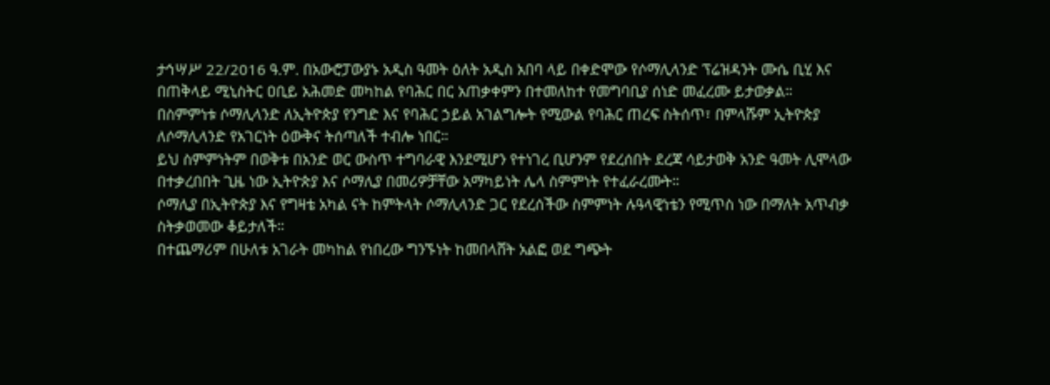ታኅሣሥ 22/2016 ዓ.ም. በአውሮፓውያኑ አዲስ ዓመት ዕለት አዲስ አበባ ላይ በቀድሞው የሶማሊላንድ ፕሬዝዳንት ሙሴ ቢሂ እና በጠቅላይ ሚኒስትር ዐቢይ አሕመድ መካከል የባሕር በር አጠቃቀምን በተመለከተ የመግባቢያ ሰነድ መፈረሙ ይታወቃል።
በስምምነቱ ሶማሊላንድ ለኢትዮጵያ የንግድ እና የባሕር ኃይል አገልግሎት የሚውል የባሕር ጠረፍ ስትሰጥ፣ በምላሹም ኢትዮጵያ ለሶማሊላንድ የአገርነት ዕውቅና ትሰጣለች ተብሎ ነበር።
ይህ ስምምነትም በወቅቱ በአንድ ወር ውስጥ ተግባራዊ እንደሚሆን የተነገረ ቢሆንም የደረሰበት ደረጃ ሳይታወቅ አንድ ዓመት ሊሞላው በተቃረበበት ጊዜ ነው ኢትዮጵያ እና ሶማሊያ በመሪዎቻቸው አማካይነት ሌላ ስምምነት የተፈራረሙት።
ሶማሊያ በኢትዮጵያ እና የግዛቴ አካል ናት ከምትላት ሶማሊላንድ ጋር የደረሰችው ስምምነት ሉዓላዊነቴን የሚጥስ ነው በማለት አጥብቃ ስትቃወመው ቆይታለች።
በተጨማሪም በሁለቱ አገራት መካከል የነበረው ግንኙነት ከመበላሸት አልፎ ወደ ግጭት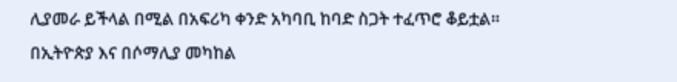ሊያመራ ይችላል በሚል በአፍሪካ ቀንድ አካባቢ ከባድ ስጋት ተፈጥሮ ቆይቷል።
በኢትዮጵያ እና በሶማሊያ መካከል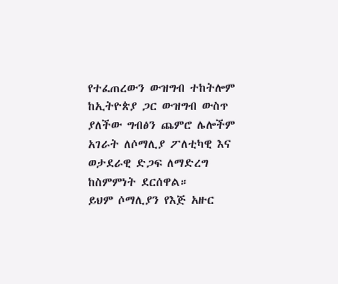የተፈጠረውን ውዝግብ ተከትሎም ከኢትዮጵያ ጋር ውዝግብ ውስጥ ያለችው ግብፅን ጨምሮ ሌሎችም አገራት ለሶማሊያ ፖለቲካዊ እና ወታደራዊ ድጋፍ ለማድረግ ከስምምነት ደርሰዋል።
ይህም ሶማሊያን የእጅ አዙር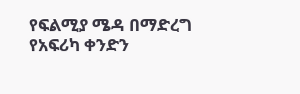የፍልሚያ ሜዳ በማድረግ የአፍሪካ ቀንድን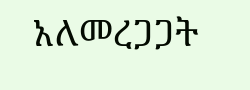አለመረጋጋት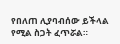የበለጠ ሊያባብሰው ይችላል የሚል ስጋት ፈጥሯል።